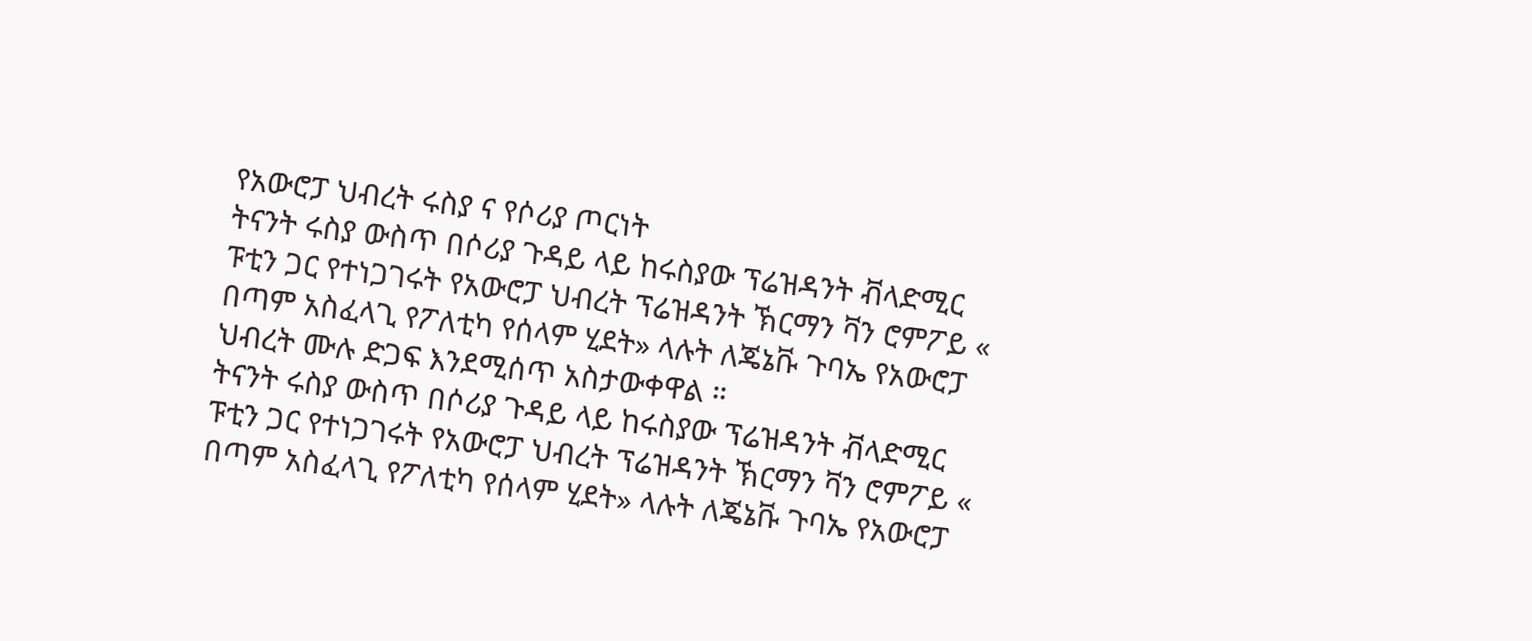የአውሮፓ ህብረት ሩስያ ና የሶሪያ ጦርነት
ትናንት ሩስያ ውስጥ በሶሪያ ጉዳይ ላይ ከሩስያው ፕሬዝዳንት ቭላድሚር ፑቲን ጋር የተነጋገሩት የአውሮፓ ህብረት ፕሬዝዳንት ኽርማን ቫን ሮምፖይ « በጣም አስፈላጊ የፖለቲካ የሰላም ሂደት» ላሉት ለጄኔቩ ጉባኤ የአውሮፓ ህብረት ሙሉ ድጋፍ እንደሚሰጥ አስታውቀዋል ።
ትናንት ሩስያ ውስጥ በሶሪያ ጉዳይ ላይ ከሩስያው ፕሬዝዳንት ቭላድሚር ፑቲን ጋር የተነጋገሩት የአውሮፓ ህብረት ፕሬዝዳንት ኽርማን ቫን ሮምፖይ « በጣም አስፈላጊ የፖለቲካ የሰላም ሂደት» ላሉት ለጄኔቩ ጉባኤ የአውሮፓ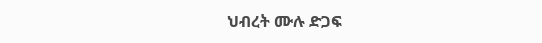ህብረት ሙሉ ድጋፍ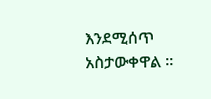እንደሚሰጥ አስታውቀዋል ።